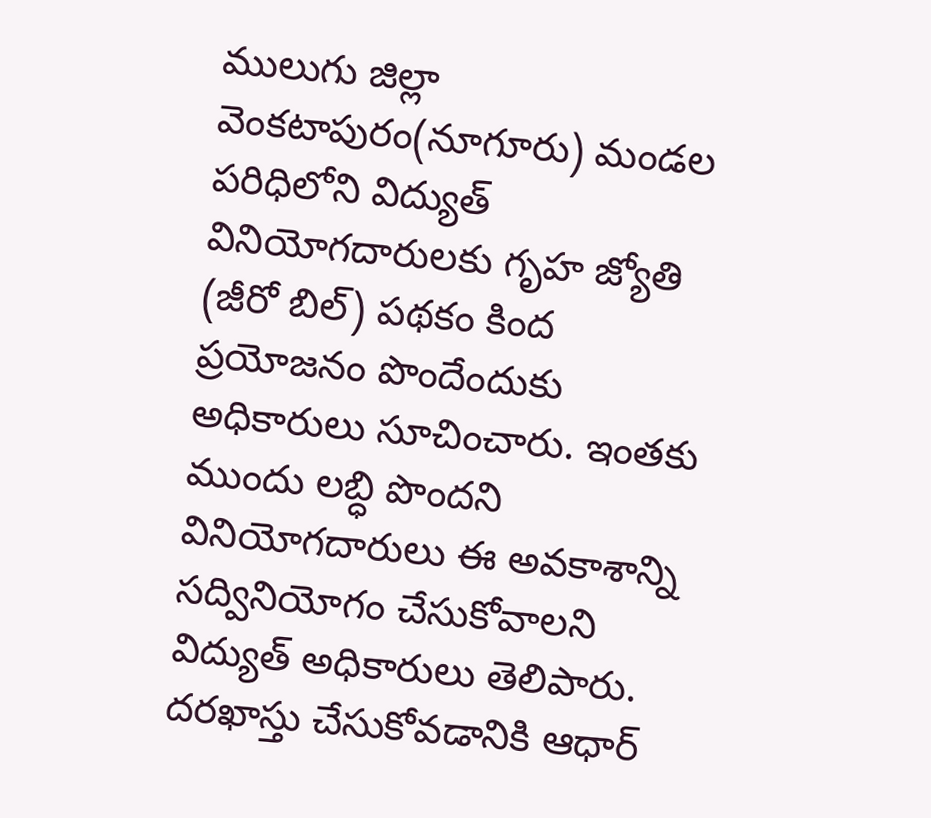ములుగు జిల్లా వెంకటాపురం(నూగూరు) మండల పరిధిలోని విద్యుత్ వినియోగదారులకు గృహ జ్యోతి (జీరో బిల్) పథకం కింద ప్రయోజనం పొందేందుకు అధికారులు సూచించారు. ఇంతకు ముందు లబ్ధి పొందని వినియోగదారులు ఈ అవకాశాన్ని సద్వినియోగం చేసుకోవాలని విద్యుత్ అధికారులు తెలిపారు. దరఖాస్తు చేసుకోవడానికి ఆధార్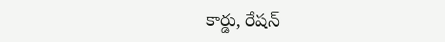కార్డు, రేషన్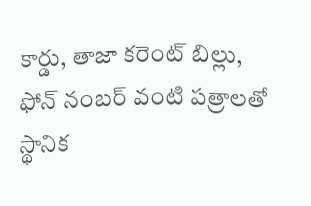కార్డు, తాజా కరెంట్ బిల్లు, ఫోన్ నంబర్ వంటి పత్రాలతో స్థానిక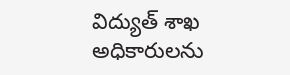విద్యుత్ శాఖ అధికారులను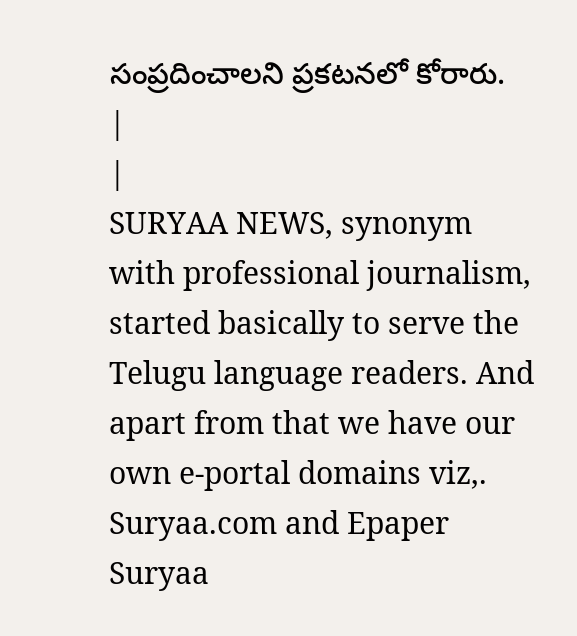సంప్రదించాలని ప్రకటనలో కోరారు.
|
|
SURYAA NEWS, synonym with professional journalism, started basically to serve the Telugu language readers. And apart from that we have our own e-portal domains viz,. Suryaa.com and Epaper Suryaa